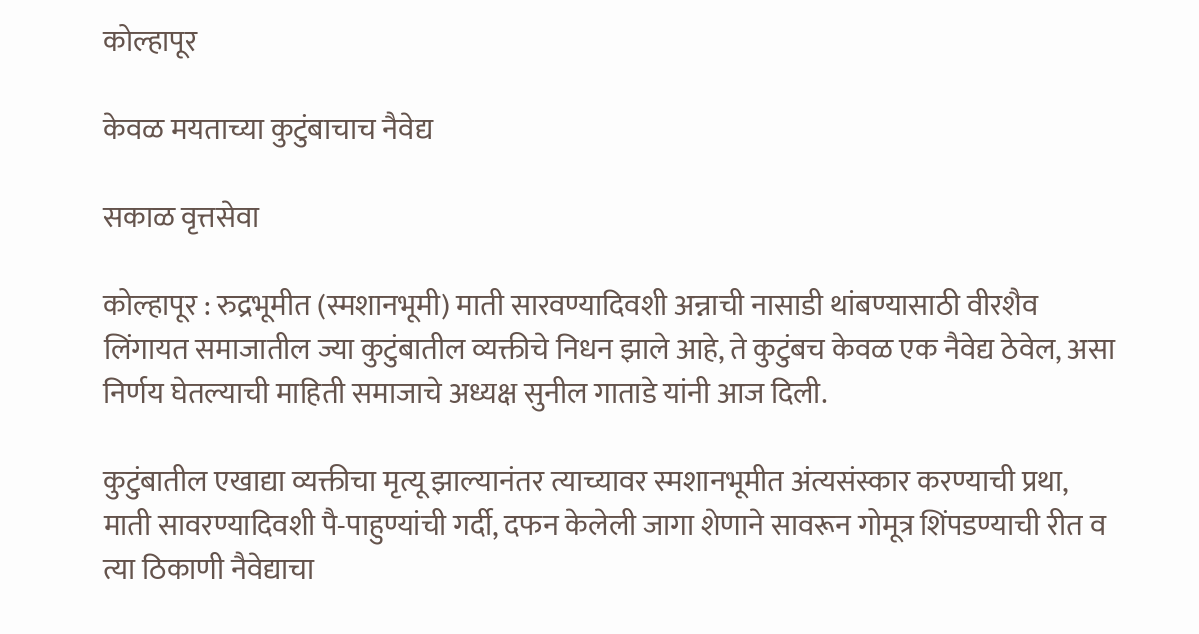कोल्हापूर

केवळ मयताच्या कुटुंबाचाच नैवेद्य

सकाळ वृत्तसेवा

कोल्हापूर : रुद्रभूमीत (स्मशानभूमी) माती सारवण्यादिवशी अन्नाची नासाडी थांबण्यासाठी वीरशैव लिंगायत समाजातील ज्या कुटुंबातील व्यक्तीचे निधन झाले आहे, ते कुटुंबच केवळ एक नैवेद्य ठेवेल, असा निर्णय घेतल्याची माहिती समाजाचे अध्यक्ष सुनील गाताडे यांनी आज दिली.

कुटुंबातील एखाद्या व्यक्तीचा मृत्यू झाल्यानंतर त्याच्यावर स्मशानभूमीत अंत्यसंस्कार करण्याची प्रथा, माती सावरण्यादिवशी पै-पाहुण्यांची गर्दी, दफन केलेली जागा शेणाने सावरून गोमूत्र शिंपडण्याची रीत व त्या ठिकाणी नैवेद्याचा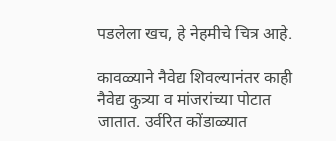पडलेला खच, हे नेहमीचे चित्र आहे.

कावळ्याने नैवेद्य शिवल्यानंतर काही नैवेद्य कुत्र्या व मांजरांच्या पोटात जातात. उर्वरित कोंडाळ्यात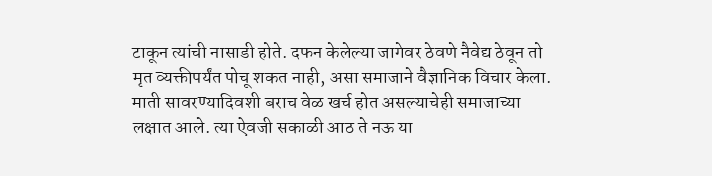टाकून त्यांची नासाडी होते. दफन केलेल्या जागेवर ठेवणे नैवेद्य ठेवून तो मृत व्यक्तीपर्यंत पोचू शकत नाही, असा समाजाने वैज्ञानिक विचार केला. माती सावरण्यादिवशी बराच वेळ खर्च होत असल्याचेही समाजाच्या लक्षात आले. त्या ऐवजी सकाळी आठ ते नऊ या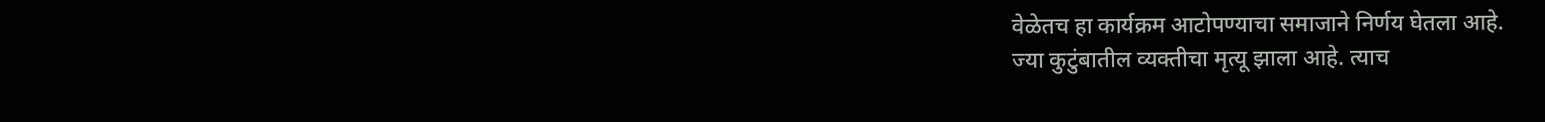वेळेतच हा कार्यक्रम आटोपण्याचा समाजाने निर्णय घेतला आहे.
ज्या कुटुंबातील व्यक्तीचा मृत्यू झाला आहे. त्याच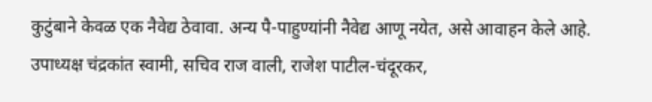कुटुंबाने केवळ एक नैवेद्य ठेवावा. अन्य पै-पाहुण्यांनी नैवेद्य आणू नयेत, असे आवाहन केले आहे. उपाध्यक्ष चंद्रकांत स्वामी, सचिव राज वाली, राजेश पाटील-चंदूरकर,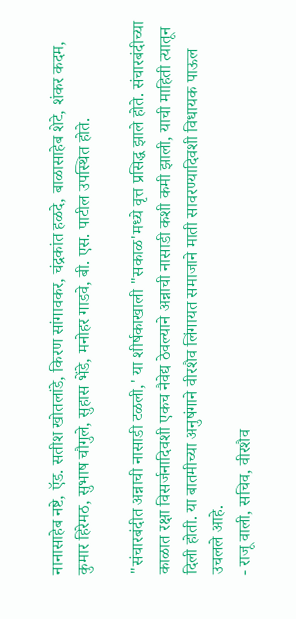नानासाहेब नष्टे, ऍड. सतीश खोतलांडे, किरण सांगावकर, चंद्रकांत हळदे, बाळासाहेब शेटे, शंकर कदम, कुमार हिरेमठ, सुभाष चौगुले, सुहास भेंडे, मनोहर गाडवे, बी. एस. पाटील उपस्थित होते.

"संचारबंदीत अन्नाची नासाडी टळली,' या शीर्षकाखाली "सकाळ'मध्ये वृत्त प्रसिद्ध झाले होते. संचारबंदीच्या काळात रक्षा विसर्जनादिवशी एकच नैवेद्य ठेवल्याने अन्नाची नासाडी कशी कमी झाली, याची माहिती त्यातून दिली होती. या बातमीच्या अनुषंगाने वीरशैव लिंगायत समाजाने माती सावरण्यादिवशी विधायक पाऊल उचलले आहे.
- राजू वाली, सचिव, वीरशैव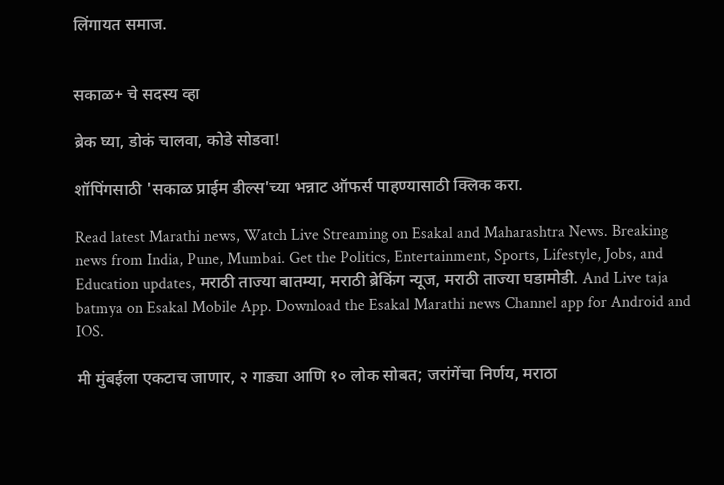लिंगायत समाज.


सकाळ+ चे सदस्य व्हा

ब्रेक घ्या, डोकं चालवा, कोडे सोडवा!

शॉपिंगसाठी 'सकाळ प्राईम डील्स'च्या भन्नाट ऑफर्स पाहण्यासाठी क्लिक करा.

Read latest Marathi news, Watch Live Streaming on Esakal and Maharashtra News. Breaking news from India, Pune, Mumbai. Get the Politics, Entertainment, Sports, Lifestyle, Jobs, and Education updates, मराठी ताज्या बातम्या, मराठी ब्रेकिंग न्यूज, मराठी ताज्या घडामोडी. And Live taja batmya on Esakal Mobile App. Download the Esakal Marathi news Channel app for Android and IOS.

मी मुंबईला एकटाच जाणार, २ गाड्या आणि १० लोक सोबत; जरांगेंचा निर्णय, मराठा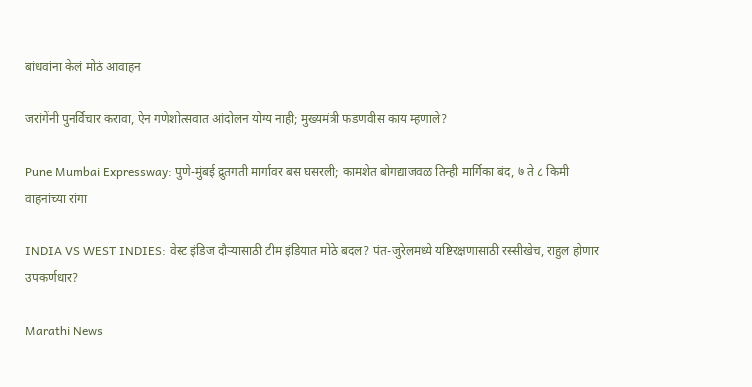बांधवांना केलं मोठं आवाहन

जरांगेंनी पुनर्विचार करावा, ऐन गणेशोत्सवात आंदोलन योग्य नाही; मुख्यमंत्री फडणवीस काय म्हणाले?

Pune Mumbai Expressway: पुणे-मुंबई द्रुतगती मार्गावर बस घसरली; कामशेत बोगद्याजवळ तिन्ही मार्गिका बंद, ७ ते ८ किमी वाहनांच्या रांगा

INDIA VS WEST INDIES: वेस्ट इंडिज दौऱ्यासाठी टीम इंडियात मोठे बदल? पंत-जुरेलमध्ये यष्टिरक्षणासाठी रस्सीखेच, राहुल होणार उपकर्णधार?

Marathi News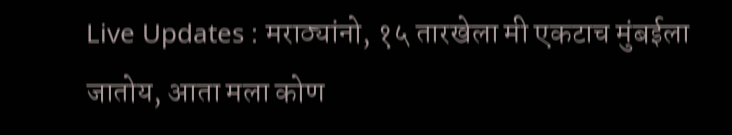Live Updates : मराठ्यांनो, १५ तारखेला मी एकटाच मुंबईला जातोय, आता मला कोण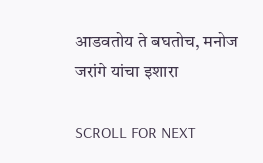आडवतोय ते बघतोच, मनोज जरांगे यांचा इशारा

SCROLL FOR NEXT